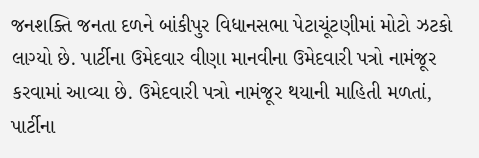જનશક્તિ જનતા દળને બાંકીપુર વિધાનસભા પેટાચૂંટણીમાં મોટો ઝટકો લાગ્યો છે. પાર્ટીના ઉમેદવાર વીણા માનવીના ઉમેદવારી પત્રો નામંજૂર કરવામાં આવ્યા છે. ઉમેદવારી પત્રો નામંજૂર થયાની માહિતી મળતાં, પાર્ટીના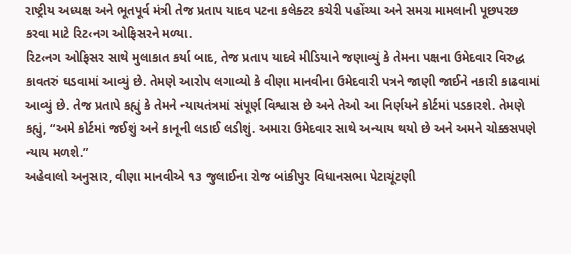રાષ્ટ્રીય અધ્યક્ષ અને ભૂતપૂર્વ મંત્રી તેજ પ્રતાપ યાદવ પટના કલેક્ટર કચેરી પહોંચ્યા અને સમગ્ર મામલાની પૂછપરછ કરવા માટે રિટ‹નગ ઓફિસરને મળ્યા.
રિટ‹નગ ઓફિસર સાથે મુલાકાત કર્યા બાદ, તેજ પ્રતાપ યાદવે મીડિયાને જણાવ્યું કે તેમના પક્ષના ઉમેદવાર વિરુદ્ધ કાવતરું ઘડવામાં આવ્યું છે. તેમણે આરોપ લગાવ્યો કે વીણા માનવીના ઉમેદવારી પત્રને જાણી જાઈને નકારી કાઢવામાં આવ્યું છે. તેજ પ્રતાપે કહ્યું કે તેમને ન્યાયતંત્રમાં સંપૂર્ણ વિશ્વાસ છે અને તેઓ આ નિર્ણયને કોર્ટમાં પડકારશે. તેમણે કહ્યું, “અમે કોર્ટમાં જઈશું અને કાનૂની લડાઈ લડીશું. અમારા ઉમેદવાર સાથે અન્યાય થયો છે અને અમને ચોક્કસપણે ન્યાય મળશે.”
અહેવાલો અનુસાર, વીણા માનવીએ ૧૩ જુલાઈના રોજ બાંકીપુર વિધાનસભા પેટાચૂંટણી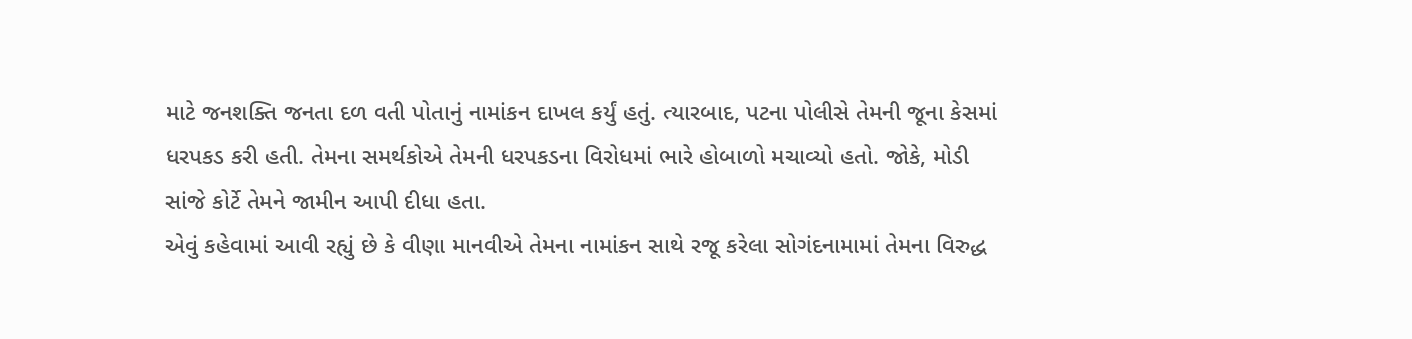માટે જનશક્તિ જનતા દળ વતી પોતાનું નામાંકન દાખલ કર્યું હતું. ત્યારબાદ, પટના પોલીસે તેમની જૂના કેસમાં ધરપકડ કરી હતી. તેમના સમર્થકોએ તેમની ધરપકડના વિરોધમાં ભારે હોબાળો મચાવ્યો હતો. જોકે, મોડી સાંજે કોર્ટે તેમને જામીન આપી દીધા હતા.
એવું કહેવામાં આવી રહ્યું છે કે વીણા માનવીએ તેમના નામાંકન સાથે રજૂ કરેલા સોગંદનામામાં તેમના વિરુદ્ધ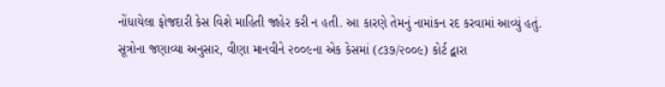નોંધાયેલા ફોજદારી કેસ વિશે માહિતી જાહેર કરી ન હતી. આ કારણે તેમનું નામાંકન રદ કરવામાં આવ્યું હતું.
સૂત્રોના જણાવ્યા અનુસાર, વીણા માનવીને ૨૦૦૯ના એક કેસમાં (૮૩૭/૨૦૦૯) કોર્ટ દ્વારા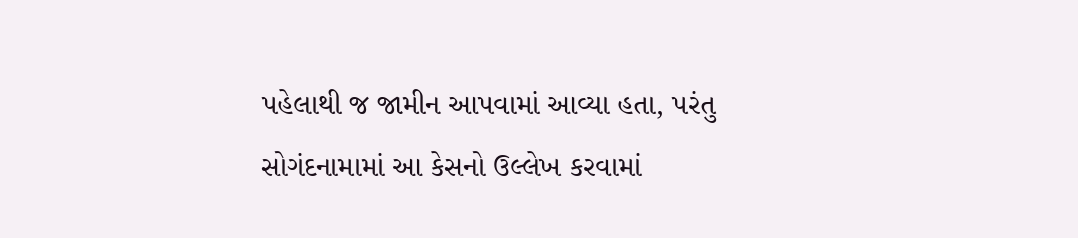પહેલાથી જ જામીન આપવામાં આવ્યા હતા, પરંતુ સોગંદનામામાં આ કેસનો ઉલ્લેખ કરવામાં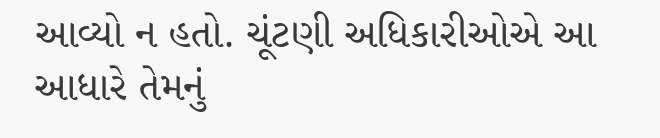આવ્યો ન હતો. ચૂંટણી અધિકારીઓએ આ આધારે તેમનું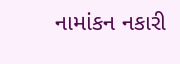નામાંકન નકારી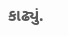કાઢ્યું.